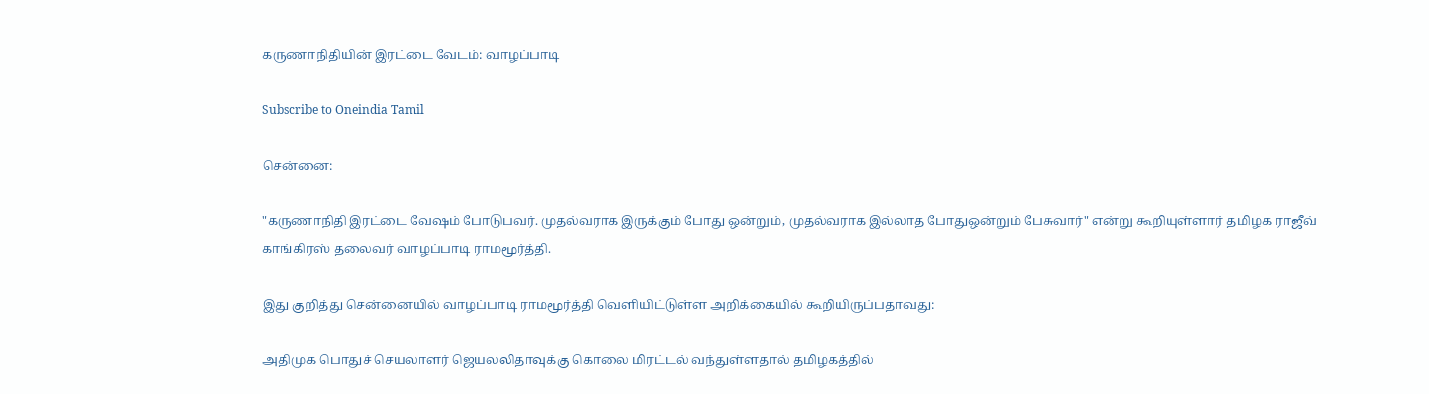கருணாநிதியின் இரட்டை வேடம்: வாழப்பாடி

Subscribe to Oneindia Tamil

சென்னை:

"கருணாநிதி இரட்டை வேஷம் போடுபவர். முதல்வராக இருக்கும் போது ஒன்றும், முதல்வராக இல்லாத போதுஒன்றும் பேசுவார்" என்று கூறியுள்ளார் தமிழக ராஜீவ் காங்கிரஸ் தலைவர் வாழப்பாடி ராமமூர்த்தி.

இது குறித்து சென்னையில் வாழப்பாடி ராமமூர்த்தி வெளியிட்டுள்ள அறிக்கையில் கூறியிருப்பதாவது:

அதிமுக பொதுச் செயலாளர் ஜெயலலிதாவுக்கு கொலை மிரட்டல் வந்துள்ளதால் தமிழகத்தில்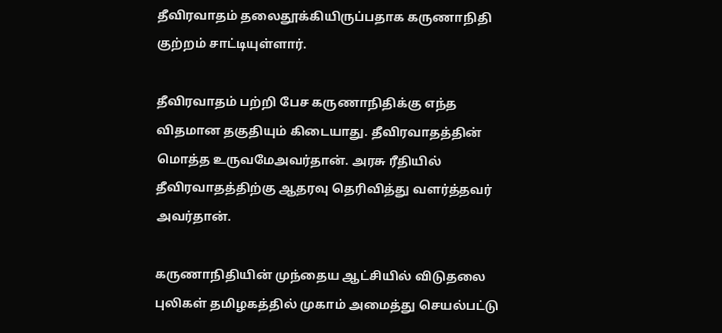தீவிரவாதம் தலைதூக்கியிருப்பதாக கருணாநிதி குற்றம் சாட்டியுள்ளார்.

தீவிரவாதம் பற்றி பேச கருணாநிதிக்கு எந்த விதமான தகுதியும் கிடையாது. தீவிரவாதத்தின் மொத்த உருவமேஅவர்தான். அரசு ரீதியில் தீவிரவாதத்திற்கு ஆதரவு தெரிவித்து வளர்த்தவர் அவர்தான்.

கருணாநிதியின் முந்தைய ஆட்சியில் விடுதலை புலிகள் தமிழகத்தில் முகாம் அமைத்து செயல்பட்டு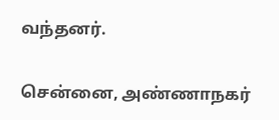வந்தனர்.

சென்னை, அண்ணாநகர்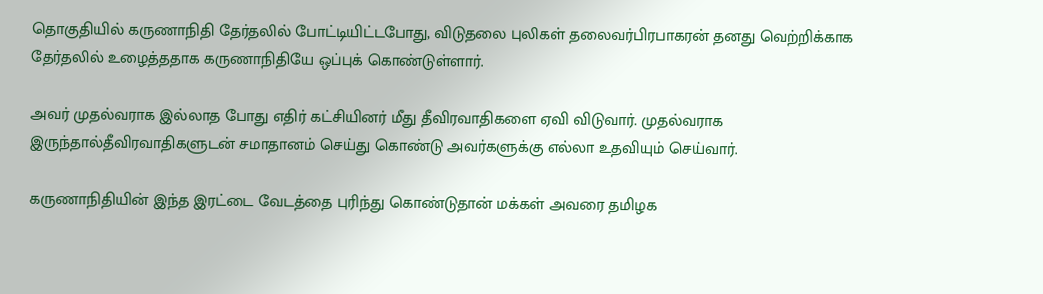தொகுதியில் கருணாநிதி தேர்தலில் போட்டியிட்டபோது, விடுதலை புலிகள் தலைவர்பிரபாகரன் தனது வெற்றிக்காக தேர்தலில் உழைத்ததாக கருணாநிதியே ஒப்புக் கொண்டுள்ளார்.

அவர் முதல்வராக இல்லாத போது எதிர் கட்சியினர் மீது தீவிரவாதிகளை ஏவி விடுவார். முதல்வராக இருந்தால்தீவிரவாதிகளுடன் சமாதானம் செய்து கொண்டு அவர்களுக்கு எல்லா உதவியும் செய்வார்.

கருணாநிதியின் இந்த இரட்டை வேடத்தை புரிந்து கொண்டுதான் மக்கள் அவரை தமிழக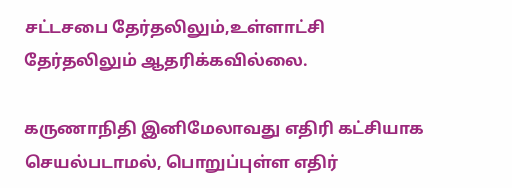சட்டசபை தேர்தலிலும்,உள்ளாட்சி தேர்தலிலும் ஆதரிக்கவில்லை.

கருணாநிதி இனிமேலாவது எதிரி கட்சியாக செயல்படாமல், பொறுப்புள்ள எதிர்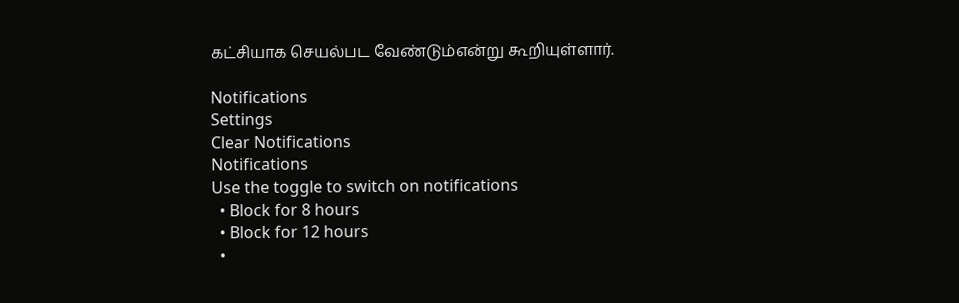கட்சியாக செயல்பட வேண்டும்என்று கூறியுள்ளார்.

Notifications
Settings
Clear Notifications
Notifications
Use the toggle to switch on notifications
  • Block for 8 hours
  • Block for 12 hours
  •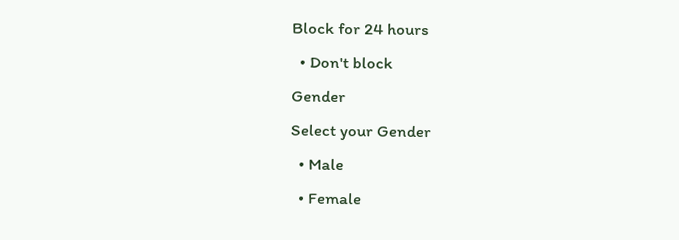Block for 24 hours
  • Don't block
Gender
Select your Gender
  • Male
  • Female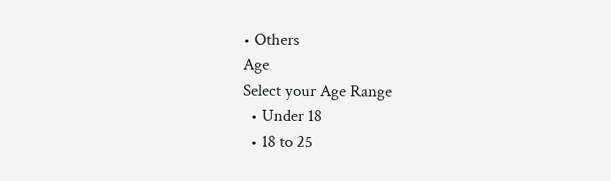• Others
Age
Select your Age Range
  • Under 18
  • 18 to 25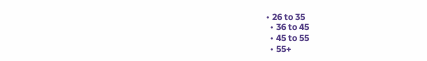• 26 to 35
  • 36 to 45
  • 45 to 55
  • 55+